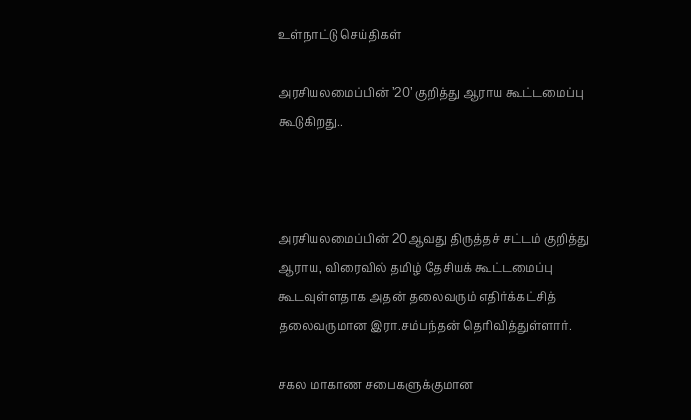உள்நாட்டு செய்திகள்

அரசியலமைப்பின் ’20’ குறித்து ஆராய கூட்டமைப்பு கூடுகிறது..



அரசியலமைப்பின் 20ஆவது திருத்தச் சட்டம் குறித்து ஆராய, விரைவில் தமிழ் தேசியக் கூட்டமைப்பு கூடவுள்ளதாக அதன் தலைவரும் எதிர்க்கட்சித் தலைவருமான இரா.சம்பந்தன் தெரிவித்துள்ளார்.

சகல மாகாண சபைகளுக்குமான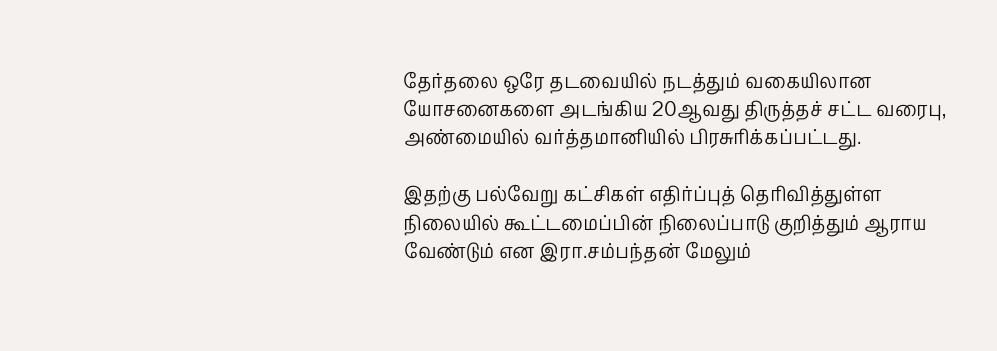தேர்தலை ஒரே தடவையில் நடத்தும் வகையிலான யோசனைகளை அடங்கிய 20ஆவது திருத்தச் சட்ட வரைபு, அண்மையில் வர்த்தமானியில் பிரசுரிக்கப்பட்டது.

இதற்கு பல்வேறு கட்சிகள் எதிர்ப்புத் தெரிவித்துள்ள நிலையில் கூட்டமைப்பின் நிலைப்பாடு குறித்தும் ஆராய வேண்டும் என இரா.சம்பந்தன் மேலும்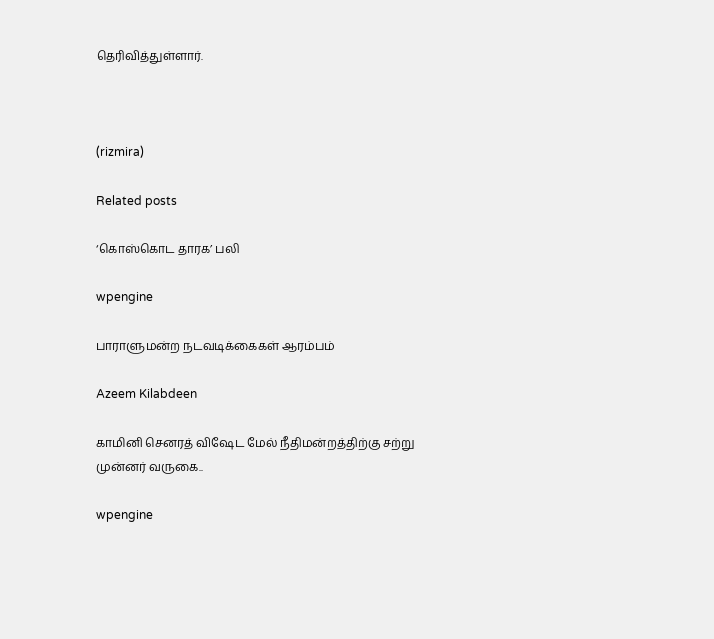தெரிவித்துள்ளார்.



(rizmira)

Related posts

‘கொஸ்கொட தாரக’ பலி

wpengine

பாராளுமன்ற நடவடிக்கைகள் ஆரம்பம்

Azeem Kilabdeen

காமினி செனரத் விஷேட மேல் நீதிமன்றத்திற்கு சற்று முன்னர் வருகை..

wpengine